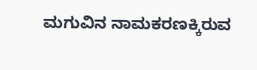ಮಗುವಿನ ನಾಮಕರಣಕ್ಕಿರುವ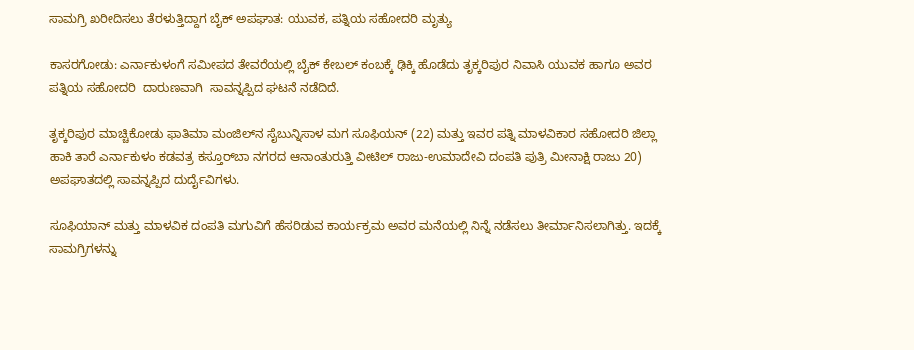ಸಾಮಗ್ರಿ ಖರೀದಿಸಲು ತೆರಳುತ್ತಿದ್ದಾಗ ಬೈಕ್ ಅಪಘಾತ: ಯುವಕ, ಪತ್ನಿಯ ಸಹೋದರಿ ಮೃತ್ಯು

ಕಾಸರಗೋಡು: ಎರ್ನಾಕುಳಂಗೆ ಸಮೀಪದ ತೇವರೆಯಲ್ಲಿ ಬೈಕ್ ಕೇಬಲ್ ಕಂಬಕ್ಕೆ ಢಿಕ್ಕಿ ಹೊಡೆದು ತೃಕ್ಕರಿಪುರ ನಿವಾಸಿ ಯುವಕ ಹಾಗೂ ಅವರ ಪತ್ನಿಯ ಸಹೋದರಿ  ದಾರುಣವಾಗಿ  ಸಾವನ್ನಪ್ಪಿದ ಘಟನೆ ನಡೆದಿದೆ.

ತೃಕ್ಕರಿಪುರ ಮಾಚ್ಚಿಕೋಡು ಫಾತಿಮಾ ಮಂಜಿಲ್‌ನ ಸೈಬುನ್ನಿಸಾಳ ಮಗ ಸೂಫಿಯನ್ (22) ಮತ್ತು ಇವರ ಪತ್ನಿ ಮಾಳವಿಕಾರ ಸಹೋದರಿ ಜಿಲ್ಲಾ ಹಾಕಿ ತಾರೆ ಎರ್ನಾಕುಳಂ ಕಡವತ್ರ ಕಸ್ತೂರ್‌ಬಾ ನಗರದ ಆನಾಂತುರುತ್ತಿ ವೀಟಿಲ್ ರಾಜು-ಉಮಾದೇವಿ ದಂಪತಿ ಪುತ್ರಿ ಮೀನಾಕ್ಷಿ ರಾಜು 20)  ಅಪಘಾತದಲ್ಲಿ ಸಾವನ್ನಪ್ಪಿದ ದುರ್ದೈವಿಗಳು.

ಸೂಫಿಯಾನ್ ಮತ್ತು ಮಾಳವಿಕ ದಂಪತಿ ಮಗುವಿಗೆ ಹೆಸರಿಡುವ ಕಾರ್ಯಕ್ರಮ ಅವರ ಮನೆಯಲ್ಲಿ ನಿನ್ನೆ ನಡೆಸಲು ತೀರ್ಮಾನಿಸಲಾಗಿತ್ತು. ಇದಕ್ಕೆ  ಸಾಮಗ್ರಿಗಳನ್ನು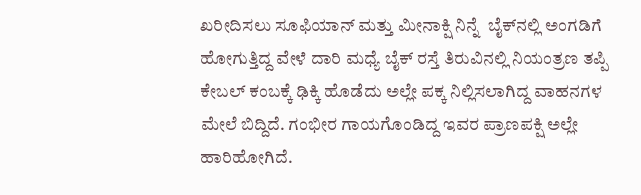ಖರೀದಿಸಲು ಸೂಫಿಯಾನ್ ಮತ್ತು ಮೀನಾಕ್ಷಿ ನಿನ್ನೆ  ಬೈಕ್‌ನಲ್ಲಿ ಅಂಗಡಿಗೆ ಹೋಗುತ್ತಿದ್ದ ವೇಳೆ ದಾರಿ ಮಧ್ಯೆ ಬೈಕ್ ರಸ್ತೆ ತಿರುವಿನಲ್ಲಿ ನಿಯಂತ್ರಣ ತಪ್ಪಿ ಕೇಬಲ್ ಕಂಬಕ್ಕೆ ಢಿಕ್ಕಿ ಹೊಡೆದು ಅಲ್ಲೇ ಪಕ್ಕ ನಿಲ್ಲಿಸಲಾಗಿದ್ದ ವಾಹನಗಳ ಮೇಲೆ ಬಿದ್ದಿದೆ. ಗಂಭೀರ ಗಾಯಗೊಂಡಿದ್ದ ಇವರ ಪ್ರಾಣಪಕ್ಷಿ ಅಲ್ಲೇ ಹಾರಿಹೋಗಿದೆ.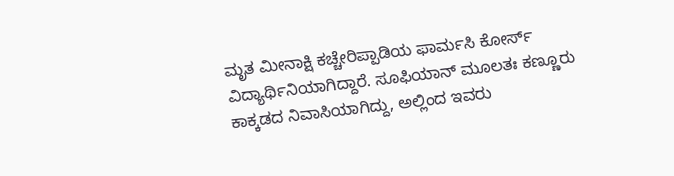ಮೃತ ಮೀನಾಕ್ಷಿ ಕಚ್ಚೇರಿಪ್ಪಾಡಿಯ ಫಾರ್ಮಸಿ ಕೋರ್ಸ್ ವಿದ್ಯಾರ್ಥಿನಿಯಾಗಿದ್ದಾರೆ. ಸೂಫಿಯಾನ್ ಮೂಲತಃ ಕಣ್ಣೂರು ಕಾಕ್ಕಡದ ನಿವಾಸಿಯಾಗಿದ್ದು, ಅಲ್ಲಿಂದ ಇವರು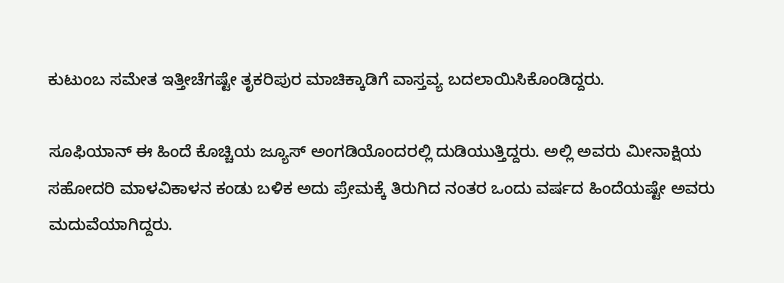ಕುಟುಂಬ ಸಮೇತ ಇತ್ತೀಚೆಗಷ್ಟೇ ತೃಕರಿಪುರ ಮಾಚಿಕ್ಕಾಡಿಗೆ ವಾಸ್ತವ್ಯ ಬದಲಾಯಿಸಿಕೊಂಡಿದ್ದರು.

ಸೂಫಿಯಾನ್ ಈ ಹಿಂದೆ ಕೊಚ್ಚಿಯ ಜ್ಯೂಸ್ ಅಂಗಡಿಯೊಂದರಲ್ಲಿ ದುಡಿಯುತ್ತಿದ್ದರು. ಅಲ್ಲಿ ಅವರು ಮೀನಾಕ್ಷಿಯ ಸಹೋದರಿ ಮಾಳವಿಕಾಳನ ಕಂಡು ಬಳಿಕ ಅದು ಪ್ರೇಮಕ್ಕೆ ತಿರುಗಿದ ನಂತರ ಒಂದು ವರ್ಷದ ಹಿಂದೆಯಷ್ಟೇ ಅವರು ಮದುವೆಯಾಗಿದ್ದರು.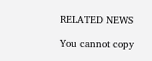RELATED NEWS

You cannot copy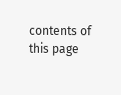contents of this page